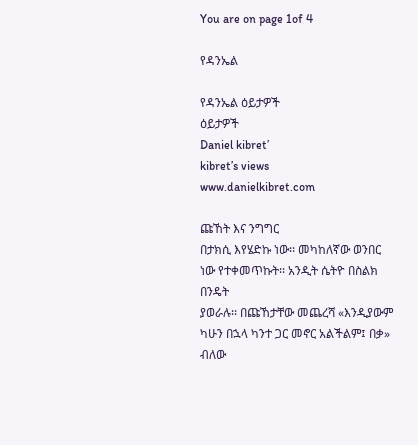You are on page 1of 4

የዳንኤል

የዳንኤል ዕይታዎች
ዕይታዎች
Daniel kibret’
kibret’s views
www.danielkibret.com

ጩኸት እና ንግግር
በታክሲ እየሄድኩ ነው፡፡ መካከለኛው ወንበር ነው የተቀመጥኩት፡፡ አንዲት ሴትዮ በስልክ በንዴት
ያወራሉ፡፡ በጩኸታቸው መጨረሻ «እንዲያውም ካሁን በኋላ ካንተ ጋር መኖር አልችልም፤ በቃ» ብለው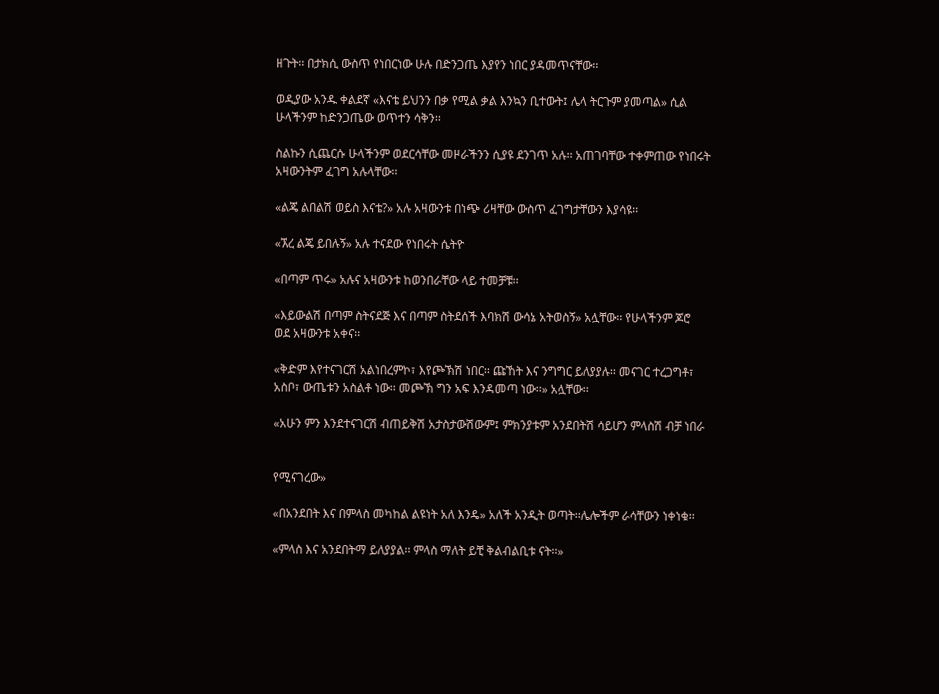ዘጉት፡፡ በታክሲ ውስጥ የነበርነው ሁሉ በድንጋጤ እያየን ነበር ያዳመጥናቸው፡፡

ወዲያው አንዱ ቀልደኛ «እናቴ ይህንን በቃ የሚል ቃል እንኳን ቢተውት፤ ሌላ ትርጉም ያመጣል» ሲል
ሁላችንም ከድንጋጤው ወጥተን ሳቅን፡፡

ስልኩን ሲጨርሱ ሁላችንም ወደርሳቸው መዞራችንን ሲያዩ ደንገጥ አሉ፡፡ አጠገባቸው ተቀምጠው የነበሩት
አዛውንትም ፈገግ አሉላቸው፡፡

«ልጄ ልበልሽ ወይስ እናቴ?» አሉ አዛውንቱ በነጭ ሪዛቸው ውስጥ ፈገግታቸውን እያሳዩ፡፡

«ኧረ ልጄ ይበሉኝ» አሉ ተናደው የነበሩት ሴትዮ

«በጣም ጥሩ» አሉና አዛውንቱ ከወንበራቸው ላይ ተመቻቹ፡፡

«እይውልሽ በጣም ስትናደጅ እና በጣም ስትደሰች እባክሽ ውሳኔ አትወስኝ» አሏቸው፡፡ የሁላችንም ጆሮ
ወደ አዛውንቱ አቀና፡፡

«ቅድም እየተናገርሽ አልነበረምኮ፣ እየጮኽሽ ነበር፡፡ ጩኸት እና ንግግር ይለያያሉ፡፡ መናገር ተረጋግቶ፣
አስቦ፣ ውጤቱን አስልቶ ነው፡፡ መጮኽ ግን አፍ እንዳመጣ ነው፡፡» አሏቸው፡፡

«አሁን ምን እንደተናገርሽ ብጠይቅሽ አታስታውሽውም፤ ምክንያቱም አንደበትሽ ሳይሆን ምላስሽ ብቻ ነበራ


የሚናገረው»

«በአንደበት እና በምላስ መካከል ልዩነት አለ እንዴ» አለች አንዲት ወጣት፡፡ሌሎችም ራሳቸውን ነቀነቁ፡፡

«ምላስ እና አንደበትማ ይለያያል፡፡ ምላስ ማለት ይቺ ቅልብልቢቱ ናት፡፡»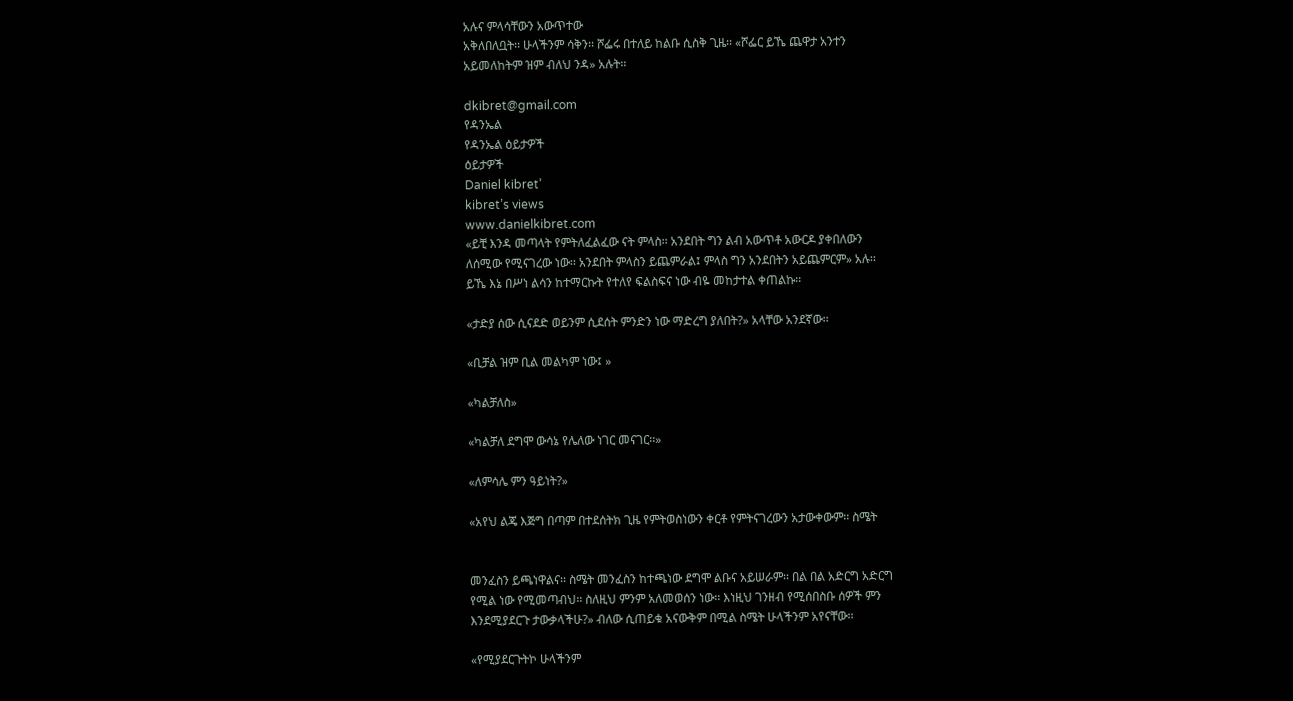አሉና ምላሳቸውን አውጥተው
አቅለበለቧት፡፡ ሁላችንም ሳቅን፡፡ ሾፌሩ በተለይ ከልቡ ሲስቅ ጊዜ፡፡ «ሾፌር ይኼ ጨዋታ አንተን
አይመለከትም ዝም ብለህ ንዳ» አሉት፡፡

dkibret@gmail.com
የዳንኤል
የዳንኤል ዕይታዎች
ዕይታዎች
Daniel kibret’
kibret’s views
www.danielkibret.com
«ይቺ እንዳ መጣላት የምትለፈልፈው ናት ምላስ፡፡ አንደበት ግን ልብ አውጥቶ አውርዶ ያቀበለውን
ለሰሚው የሚናገረው ነው፡፡ አንደበት ምላስን ይጨምራል፤ ምላስ ግን አንደበትን አይጨምርም» አሉ፡፡
ይኼ እኔ በሥነ ልሳን ከተማርኩት የተለየ ፍልስፍና ነው ብዬ መከታተል ቀጠልኩ፡፡

«ታድያ ሰው ሲናደድ ወይንም ሲደሰት ምንድን ነው ማድረግ ያለበት?» አላቸው አንደኛው፡፡

«ቢቻል ዝም ቢል መልካም ነው፤ »

«ካልቻለስ»

«ካልቻለ ደግሞ ውሳኔ የሌለው ነገር መናገር፡፡»

«ለምሳሌ ምን ዓይነት?»

«አየህ ልጄ እጅግ በጣም በተደሰትክ ጊዜ የምትወስነውን ቀርቶ የምትናገረውን አታውቀውም፡፡ ስሜት


መንፈስን ይጫነዋልና፡፡ ስሜት መንፈስን ከተጫነው ደግሞ ልቡና አይሠራም፡፡ በል በል አድርግ አድርግ
የሚል ነው የሚመጣብህ፡፡ ስለዚህ ምንም አለመወሰን ነው፡፡ እነዚህ ገንዘብ የሚሰበስቡ ሰዎች ምን
እንደሚያደርጉ ታውቃላችሁ?» ብለው ሲጠይቁ አናውቅም በሚል ስሜት ሁላችንም አየናቸው፡፡

«የሚያደርጉትኮ ሁላችንም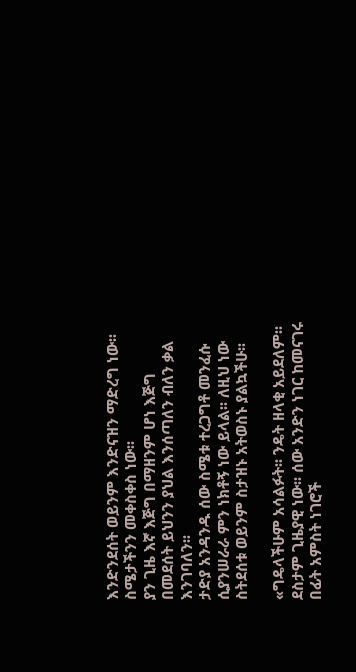እንድንደሰት ወይንም እንድናዝን ማድረግ ነው፡፡ ስሜታችንን መቀስቀስ ነው፡፡
ያን ጊዜ እኛ እጅግ በማዘንም ሆነ እጅግ በመደሰት ይህንን ያህል እንሰጣለን ብለን ቃል እንገባለን፡፡
ታድያ አንዳንዱ ሰው ስሜቱ ተረጋግቶ መንፈሱ ሲያንሠራራ ምን ነክቶኝ ነው ይላል፡፡ ለዚህ ነው
ስትደሰቱ ወይንም ስታዝኑ አትወስኑ ያልኳችሁ፡፡

«ግዴላችሁም አሳልፉት፡፡ ንዴት ዘላቂ አይደለም፡፡ ደስታም ጊዜያዊ ነው፡፡ ሰው አንድን ነገር ከመናገሩ
በፊት አምስት ነገሮች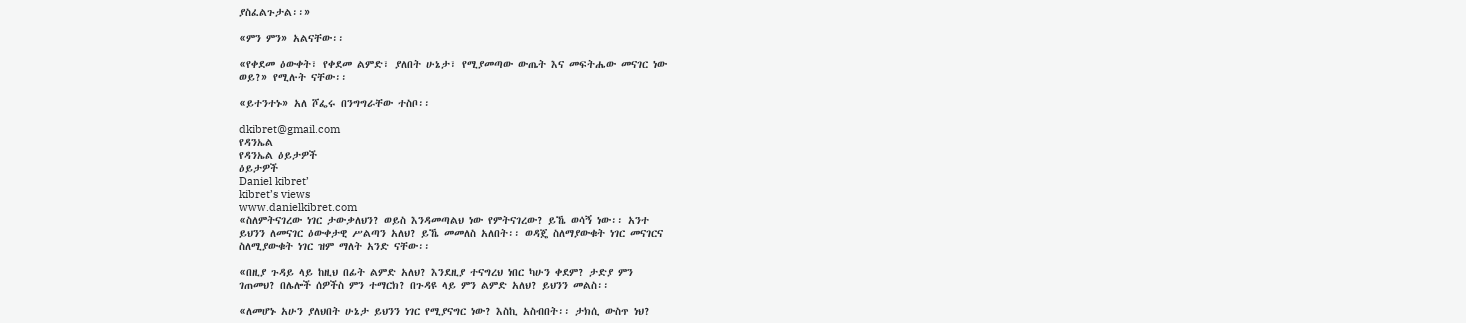ያስፈልጉታል፡፡»

«ምን ምን» አልናቸው፡፡

«የቀደመ ዕውቀት፣ የቀደመ ልምድ፣ ያለበት ሁኔታ፣ የሚያመጣው ውጤት እና መፍትሔው መናገር ነው
ወይ?» የሚሉት ናቸው፡፡

«ይተንተኑ» አለ ሾፌሩ በንግግራቸው ተስቦ፡፡

dkibret@gmail.com
የዳንኤል
የዳንኤል ዕይታዎች
ዕይታዎች
Daniel kibret’
kibret’s views
www.danielkibret.com
«ስለምትናገረው ነገር ታውቃለህን? ወይስ እንዳመጣልህ ነው የምትናገረው? ይኼ ወሳኝ ነው፡፡ አንተ
ይህንን ለመናገር ዕውቀታዊ ሥልጣን አለህ? ይኼ መመለስ አለበት፡፡ ወዳጄ ስለማያውቁት ነገር መናገርና
ስለሚያውቁት ነገር ዝም ማለት አንድ ናቸው፡፡

«በዚያ ጉዳይ ላይ ከዚህ በፊት ልምድ አለህ? እንደዚያ ተናግረህ ነበር ካሁን ቀደም? ታድያ ምን
ገጠመህ? በሌሎች ሰዎችስ ምን ተማርክ? በጉዳዩ ላይ ምን ልምድ አለህ? ይህንን መልስ፡፡

«ለመሆኑ አሁን ያለህበት ሁኔታ ይህንን ነገር የሚያናግር ነው? እስኪ አስብበት፡፡ ታክሲ ውስጥ ነህ?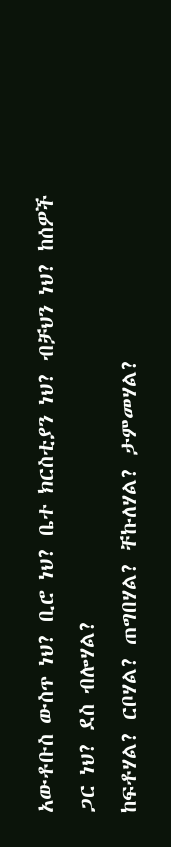አውቶቡስ ውስጥ ነህ? ቢሮ ነህ? ቤተ ክርስቲያን ነህ? ብቻህን ነህ? ከሰዎች ጋር ነህ? ደስ ብሎሃል?
ከፍቶሃል? ርቦሃል? ጠግበሃል? ቸኩለሃል? ታምመሃል?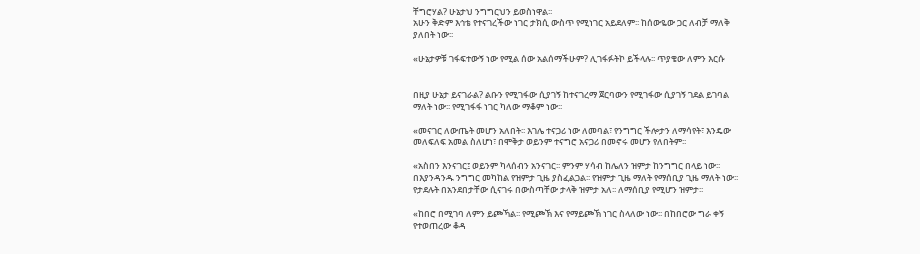ቸግሮሃል? ሁኔታህ ንግግርህን ይወስነዋል፡፡
አሁን ቅድም እኅቴ የተናገረችው ነገር ታክሲ ውስጥ የሚነገር አይደለም፡፡ ከሰውዬው ጋር ለብቻ ማለቅ
ያለበት ነው፡፡

«ሁኔታዎቹ ገፋፍተውኝ ነው የሚል ሰው አልሰማችሁም? ሊገፋፉትኮ ይችላሉ፡፡ ጥያቄው ለምን እርሱ


በዚያ ሁኔታ ይናገራል? ልቡን የሚገፋው ሲያገኝ ከተናገረማ ጀርባውን የሚገፋው ሲያገኝ ገደል ይገባል
ማለት ነው፡፡ የሚገፋፋ ነገር ካለው ማቆም ነው፡፡

«መናገር ለውጤት መሆን አለበት፡፡ እገሌ ተናጋሪ ነው ለመባል፣ የንግግር ችሎታን ለማሳየት፣ እንዴው
መለፍለፍ አመል ስለሆነ፣ በሞቅታ ወይንም ተናግሮ አናጋሪ በመኖሩ መሆን የለበትም፡፡

«አስበን እንናገር፤ ወይንም ካላሰብን አንናገር፡፡ ምንም ሃሳብ ከሌለን ዝምታ ከንግግር በላይ ነው፡፡
በእያንዳንዱ ንግግር መካከል የዝምታ ጊዜ ያስፈልጋል፡፡ የዝምታ ጊዜ ማለት የማሰቢያ ጊዜ ማለት ነው፡፡
የታደሉት በአንደበታቸው ሲናገሩ በውስጣቸው ታላቅ ዝምታ አለ፡፡ ለማሰቢያ የሚሆን ዝምታ፡፡

«ከበሮ በሚገባ ለምን ይጮኻል፡፡ የሚጮኽ እና የማይጮኽ ነገር ስላለው ነው፡፡ በከበሮው ግራ ቀኝ
የተወጠረው ቆዳ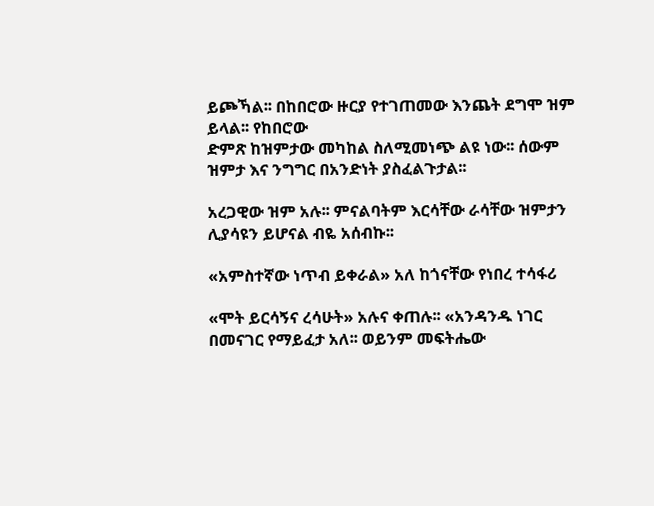ይጮኻል፡፡ በከበሮው ዙርያ የተገጠመው እንጨት ደግሞ ዝም ይላል፡፡ የከበሮው
ድምጽ ከዝምታው መካከል ስለሚመነጭ ልዩ ነው፡፡ ሰውም ዝምታ እና ንግግር በአንድነት ያስፈልጉታል፡፡

አረጋዊው ዝም አሉ፡፡ ምናልባትም እርሳቸው ራሳቸው ዝምታን ሊያሳዩን ይሆናል ብዬ አሰብኩ፡፡

«አምስተኛው ነጥብ ይቀራል» አለ ከጎናቸው የነበረ ተሳፋሪ

«ሞት ይርሳኝና ረሳሁት» አሉና ቀጠሉ፡፡ «አንዳንዱ ነገር በመናገር የማይፈታ አለ፡፡ ወይንም መፍትሔው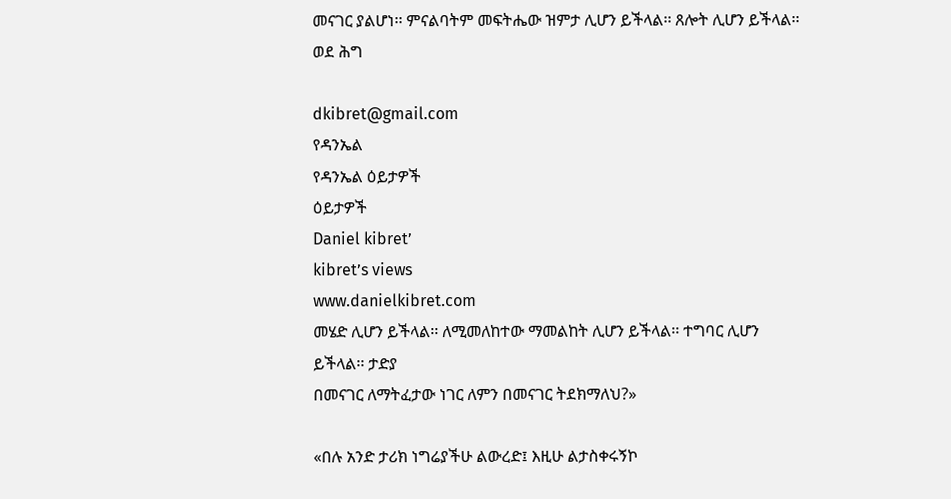መናገር ያልሆነ፡፡ ምናልባትም መፍትሔው ዝምታ ሊሆን ይችላል፡፡ ጸሎት ሊሆን ይችላል፡፡ ወደ ሕግ

dkibret@gmail.com
የዳንኤል
የዳንኤል ዕይታዎች
ዕይታዎች
Daniel kibret’
kibret’s views
www.danielkibret.com
መሄድ ሊሆን ይችላል፡፡ ለሚመለከተው ማመልከት ሊሆን ይችላል፡፡ ተግባር ሊሆን ይችላል፡፡ ታድያ
በመናገር ለማትፈታው ነገር ለምን በመናገር ትደክማለህ?»

«በሉ አንድ ታሪክ ነግሬያችሁ ልውረድ፤ እዚሁ ልታስቀሩኝኮ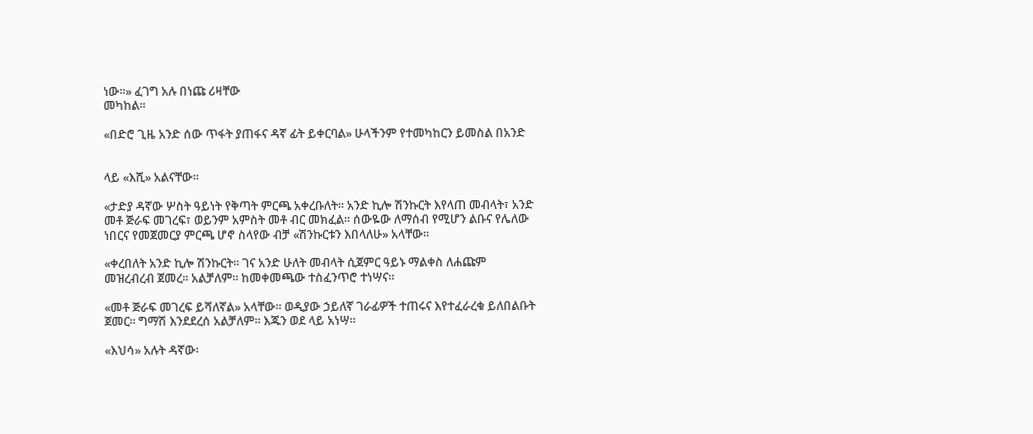ነው፡፡» ፈገግ አሉ በነጩ ሪዛቸው
መካከል፡፡

«በድሮ ጊዜ አንድ ሰው ጥፋት ያጠፋና ዳኛ ፊት ይቀርባል» ሁላችንም የተመካከርን ይመስል በአንድ


ላይ «እሺ» አልናቸው፡፡

«ታድያ ዳኛው ሦስት ዓይነት የቅጣት ምርጫ አቀረቡለት፡፡ አንድ ኪሎ ሽንኩርት እየላጠ መብላት፣ አንድ
መቶ ጅራፍ መገረፍ፣ ወይንም አምስት መቶ ብር መክፈል፡፡ ሰውዬው ለማሰብ የሚሆን ልቡና የሌለው
ነበርና የመጀመርያ ምርጫ ሆኖ ስላየው ብቻ «ሽንኩርቱን እበላለሁ» አላቸው፡፡

«ቀረበለት አንድ ኪሎ ሽንኩርት፡፡ ገና አንድ ሁለት መብላት ሲጀምር ዓይኑ ማልቀስ ለሐጩም
መዝረብረብ ጀመረ፡፡ አልቻለም፡፡ ከመቀመጫው ተስፈንጥሮ ተነሣና፡፡

«መቶ ጅራፍ መገረፍ ይሻለኛል» አላቸው፡፡ ወዲያው ኃይለኛ ገራፊዎች ተጠሩና እየተፈራረቁ ይለበልቡት
ጀመር፡፡ ግማሽ እንደደረሰ አልቻለም፡፡ እጁን ወደ ላይ አነሣ፡፡

«እህሳ» አሉት ዳኛው፡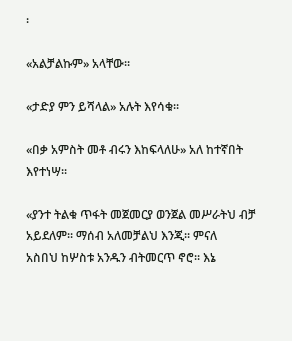፡

«አልቻልኩም» አላቸው፡፡

«ታድያ ምን ይሻላል» አሉት እየሳቁ፡፡

«በቃ አምስት መቶ ብሩን እከፍላለሁ» አለ ከተኛበት እየተነሣ፡፡

«ያንተ ትልቁ ጥፋት መጀመርያ ወንጀል መሥራትህ ብቻ አይደለም፡፡ ማሰብ አለመቻልህ እንጂ፡፡ ምናለ
አስበህ ከሦስቱ አንዱን ብትመርጥ ኖሮ፡፡ እኔ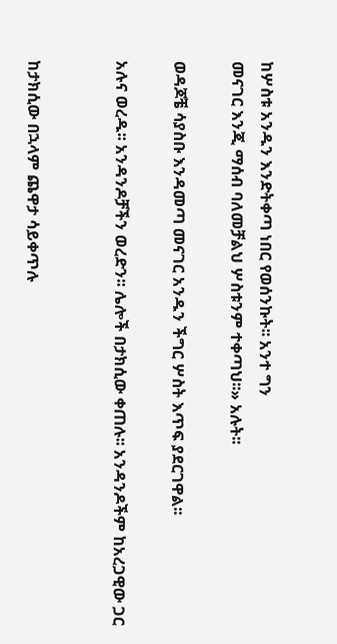ከሦስቱ አንዱን እንድትቀጣ ነበር የወሰንኩት፡፡ አንተ ግን
መናገር እንጂ ማሰብ ባለመቻልህ ሦስቱንም ተቀጣህ፡፡» አሉት፡፡

ወዳጆቼ ሳያስቡ እንዳመጣ መናገር አንዱን ችግር ሦስት እጥፍ ያደርገዋል፡፡

አሉና ወረዱ፡፡ አንዳንዶቻችን ወረድን፡፡ ሌሎች በታክሲው ቀጠሉ፡፡ አንዳንዶችም ከአረጋዊው ጋር


ከታክሲው በኋላም ጨዋታ ሳይቀጥሉ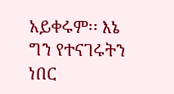አይቀሩም፡፡ እኔ ግን የተናገሩትን ነበር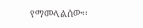የማመላልሰው፡፡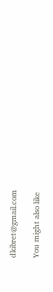dkibret@gmail.com

You might also like